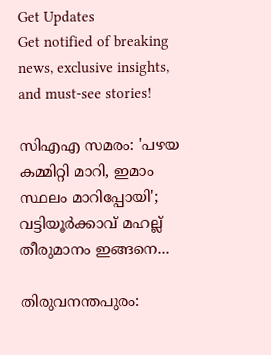Get Updates
Get notified of breaking news, exclusive insights, and must-see stories!

സിഎഎ സമരം: 'പഴയ കമ്മിറ്റി മാറി, ഇമാം സ്ഥലം മാറിപ്പോയി'; വട്ടിയൂര്‍ക്കാവ് മഹല്ല് തീരുമാനം ഇങ്ങനെ...

തിരുവനന്തപുരം: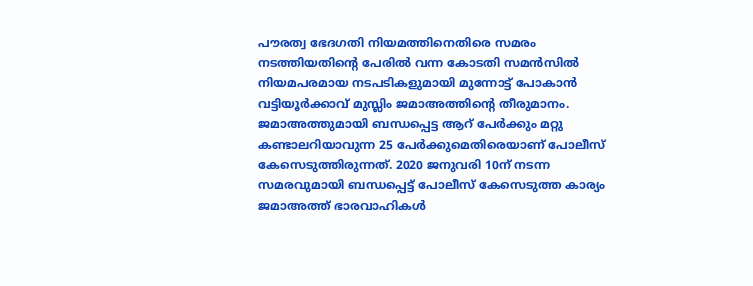പൗരത്വ ഭേദഗതി നിയമത്തിനെതിരെ സമരം നടത്തിയതിന്റെ പേരില്‍ വന്ന കോടതി സമന്‍സില്‍ നിയമപരമായ നടപടികളുമായി മുന്നോട്ട് പോകാന്‍ വട്ടിയൂര്‍ക്കാവ് മുസ്ലിം ജമാഅത്തിന്റെ തീരുമാനം. ജമാഅത്തുമായി ബന്ധപ്പെട്ട ആറ് പേര്‍ക്കും മറ്റു കണ്ടാലറിയാവുന്ന 25 പേര്‍ക്കുമെതിരെയാണ് പോലീസ് കേസെടുത്തിരുന്നത്. 2020 ജനുവരി 10ന് നടന്ന സമരവുമായി ബന്ധപ്പെട്ട് പോലീസ് കേസെടുത്ത കാര്യം ജമാഅത്ത് ഭാരവാഹികള്‍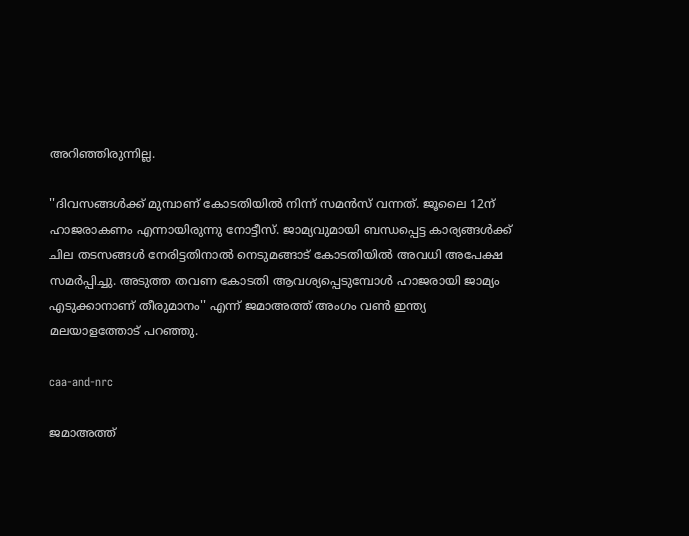അറിഞ്ഞിരുന്നില്ല.

''ദിവസങ്ങള്‍ക്ക് മുമ്പാണ് കോടതിയില്‍ നിന്ന് സമന്‍സ് വന്നത്. ജൂലൈ 12ന് ഹാജരാകണം എന്നായിരുന്നു നോട്ടീസ്. ജാമ്യവുമായി ബന്ധപ്പെട്ട കാര്യങ്ങള്‍ക്ക് ചില തടസങ്ങള്‍ നേരിട്ടതിനാല്‍ നെടുമങ്ങാട് കോടതിയില്‍ അവധി അപേക്ഷ സമര്‍പ്പിച്ചു. അടുത്ത തവണ കോടതി ആവശ്യപ്പെടുമ്പോള്‍ ഹാജരായി ജാമ്യം എടുക്കാനാണ് തീരുമാനം'' എന്ന് ജമാഅത്ത് അംഗം വണ്‍ ഇന്ത്യ മലയാളത്തോട് പറഞ്ഞു.

caa-and-nrc

ജമാഅത്ത്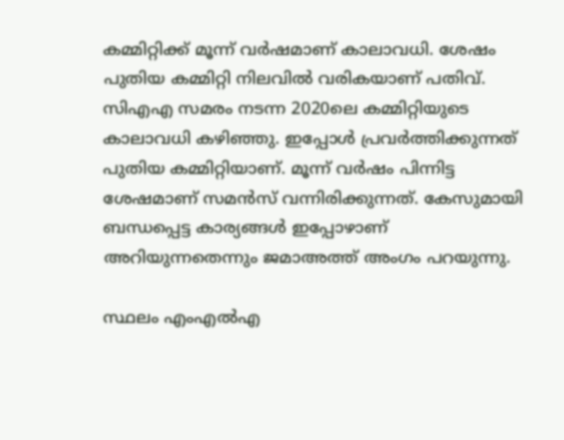കമ്മിറ്റിക്ക് മൂന്ന് വര്‍ഷമാണ് കാലാവധി. ശേഷം പുതിയ കമ്മിറ്റി നിലവില്‍ വരികയാണ് പതിവ്. സിഎഎ സമരം നടന്ന 2020ലെ കമ്മിറ്റിയുടെ കാലാവധി കഴിഞ്ഞു. ഇപ്പോള്‍ പ്രവര്‍ത്തിക്കുന്നത് പുതിയ കമ്മിറ്റിയാണ്. മൂന്ന് വര്‍ഷം പിന്നിട്ട ശേഷമാണ് സമന്‍സ് വന്നിരിക്കുന്നത്. കേസുമായി ബന്ധപ്പെട്ട കാര്യങ്ങള്‍ ഇപ്പോഴാണ് അറിയുന്നതെന്നും ജമാഅത്ത് അംഗം പറയുന്നു.

സ്ഥലം എംഎല്‍എ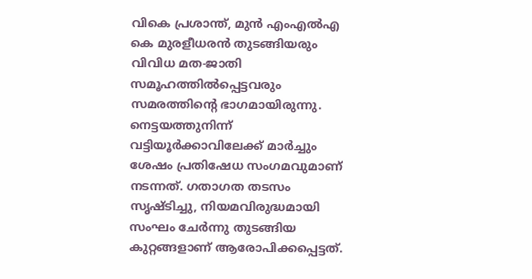വികെ പ്രശാന്ത്, മുന്‍ എംഎല്‍എ കെ മുരളീധരന്‍ തുടങ്ങിയരും വിവിധ മത-ജാതി സമൂഹത്തില്‍പ്പെട്ടവരും സമരത്തിന്റെ ഭാഗമായിരുന്നു. നെട്ടയത്തുനിന്ന് വട്ടിയൂര്‍ക്കാവിലേക്ക് മാര്‍ച്ചും ശേഷം പ്രതിഷേധ സംഗമവുമാണ് നടന്നത്. ഗതാഗത തടസം സൃഷ്ടിച്ചു, നിയമവിരുദ്ധമായി സംഘം ചേര്‍ന്നു തുടങ്ങിയ കുറ്റങ്ങളാണ് ആരോപിക്കപ്പെട്ടത്.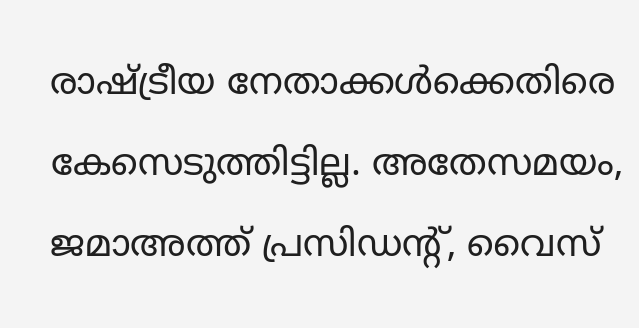രാഷ്ട്രീയ നേതാക്കള്‍ക്കെതിരെ കേസെടുത്തിട്ടില്ല. അതേസമയം, ജമാഅത്ത് പ്രസിഡന്റ്, വൈസ്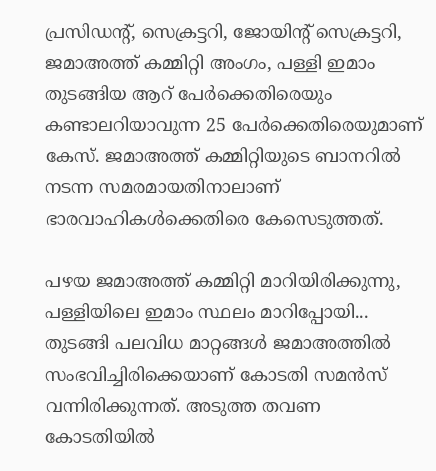പ്രസിഡന്റ്, സെക്രട്ടറി, ജോയിന്റ് സെക്രട്ടറി, ജമാഅത്ത് കമ്മിറ്റി അംഗം, പള്ളി ഇമാം തുടങ്ങിയ ആറ് പേര്‍ക്കെതിരെയും കണ്ടാലറിയാവുന്ന 25 പേര്‍ക്കെതിരെയുമാണ് കേസ്. ജമാഅത്ത് കമ്മിറ്റിയുടെ ബാനറില്‍ നടന്ന സമരമായതിനാലാണ് ഭാരവാഹികള്‍ക്കെതിരെ കേസെടുത്തത്.

പഴയ ജമാഅത്ത് കമ്മിറ്റി മാറിയിരിക്കുന്നു, പള്ളിയിലെ ഇമാം സ്ഥലം മാറിപ്പോയി... തുടങ്ങി പലവിധ മാറ്റങ്ങള്‍ ജമാഅത്തില്‍ സംഭവിച്ചിരിക്കെയാണ് കോടതി സമന്‍സ് വന്നിരിക്കുന്നത്. അടുത്ത തവണ കോടതിയില്‍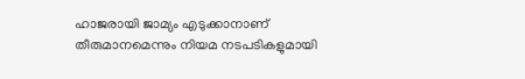ഹാജരായി ജാമ്യം എടുക്കാനാണ് തീരുമാനമെന്നും നിയമ നടപടികളുമായി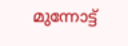മുന്നോട്ട്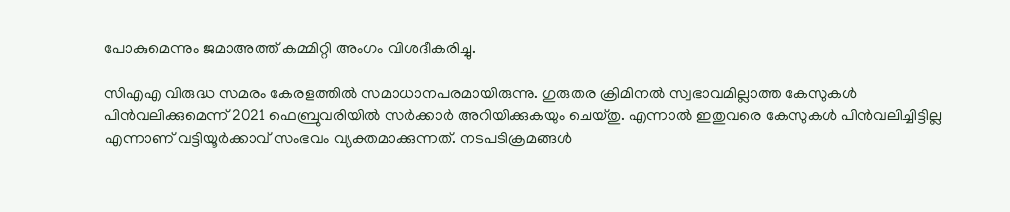പോകുമെന്നും ജമാഅത്ത് കമ്മിറ്റി അംഗം വിശദീകരിച്ചു.

സിഎഎ വിരുദ്ധ സമരം കേരളത്തില്‍ സമാധാനപരമായിരുന്നു. ഗുരുതര ക്രിമിനല്‍ സ്വഭാവമില്ലാത്ത കേസുകള്‍ പിന്‍വലിക്കുമെന്ന് 2021 ഫെബ്രുവരിയില്‍ സര്‍ക്കാര്‍ അറിയിക്കുകയും ചെയ്തു. എന്നാല്‍ ഇതുവരെ കേസുകള്‍ പിന്‍വലിച്ചിട്ടില്ല എന്നാണ് വട്ടിയൂര്‍ക്കാവ് സംഭവം വ്യക്തമാക്കുന്നത്. നടപടിക്രമങ്ങള്‍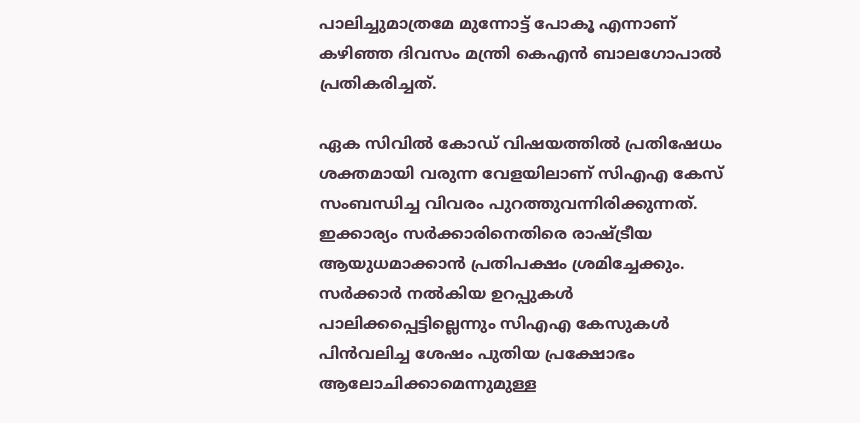പാലിച്ചുമാത്രമേ മുന്നോട്ട് പോകൂ എന്നാണ് കഴിഞ്ഞ ദിവസം മന്ത്രി കെഎന്‍ ബാലഗോപാല്‍ പ്രതികരിച്ചത്.

ഏക സിവില്‍ കോഡ് വിഷയത്തില്‍ പ്രതിഷേധം ശക്തമായി വരുന്ന വേളയിലാണ് സിഎഎ കേസ് സംബന്ധിച്ച വിവരം പുറത്തുവന്നിരിക്കുന്നത്. ഇക്കാര്യം സര്‍ക്കാരിനെതിരെ രാഷ്ട്രീയ ആയുധമാക്കാന്‍ പ്രതിപക്ഷം ശ്രമിച്ചേക്കും. സര്‍ക്കാര്‍ നല്‍കിയ ഉറപ്പുകള്‍ പാലിക്കപ്പെട്ടില്ലെന്നും സിഎഎ കേസുകള്‍ പിന്‍വലിച്ച ശേഷം പുതിയ പ്രക്ഷോഭം ആലോചിക്കാമെന്നുമുള്ള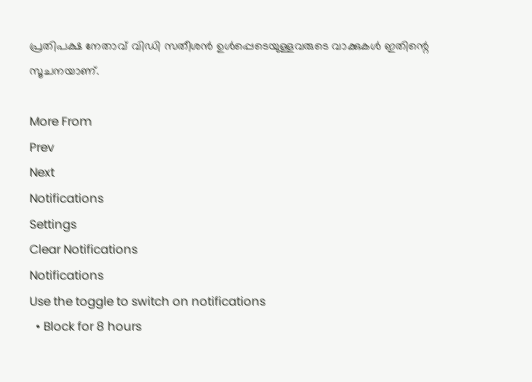പ്രതിപക്ഷ നേതാവ് വിഡി സതീശന്‍ ഉള്‍പ്പെടെയുള്ളവരുടെ വാക്കുകള്‍ ഇതിന്റെ സൂചനയാണ്.

More From
Prev
Next
Notifications
Settings
Clear Notifications
Notifications
Use the toggle to switch on notifications
  • Block for 8 hours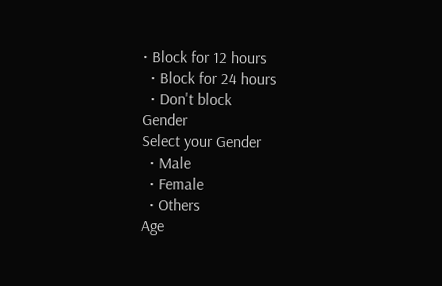• Block for 12 hours
  • Block for 24 hours
  • Don't block
Gender
Select your Gender
  • Male
  • Female
  • Others
Age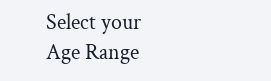Select your Age Range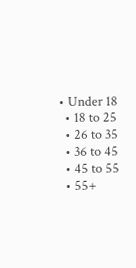• Under 18
  • 18 to 25
  • 26 to 35
  • 36 to 45
  • 45 to 55
  • 55+